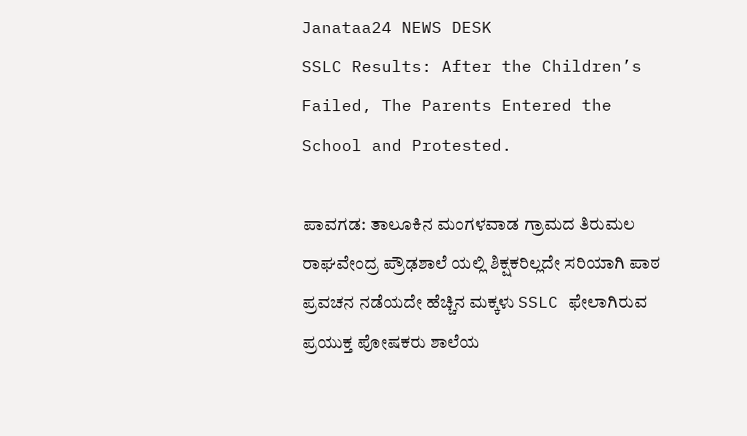Janataa24 NEWS DESK
SSLC Results: After the Children’s Failed, The Parents Entered the School and Protested.

ಪಾವಗಡ: ತಾಲೂಕಿನ ಮಂಗಳವಾಡ ಗ್ರಾಮದ ತಿರುಮಲ ರಾಘವೇಂದ್ರ ಪ್ರೌಢಶಾಲೆ ಯಲ್ಲಿ ಶಿಕ್ಷಕರಿಲ್ಲದೇ ಸರಿಯಾಗಿ ಪಾಠ ಪ್ರವಚನ ನಡೆಯದೇ ಹೆಚ್ಚಿನ ಮಕ್ಕಳು SSLC ಫೇಲಾಗಿರುವ ಪ್ರಯುಕ್ತ ಪೋಷಕರು ಶಾಲೆಯ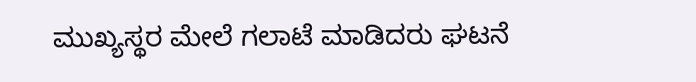ಮುಖ್ಯಸ್ಥರ ಮೇಲೆ ಗಲಾಟೆ ಮಾಡಿದರು ಘಟನೆ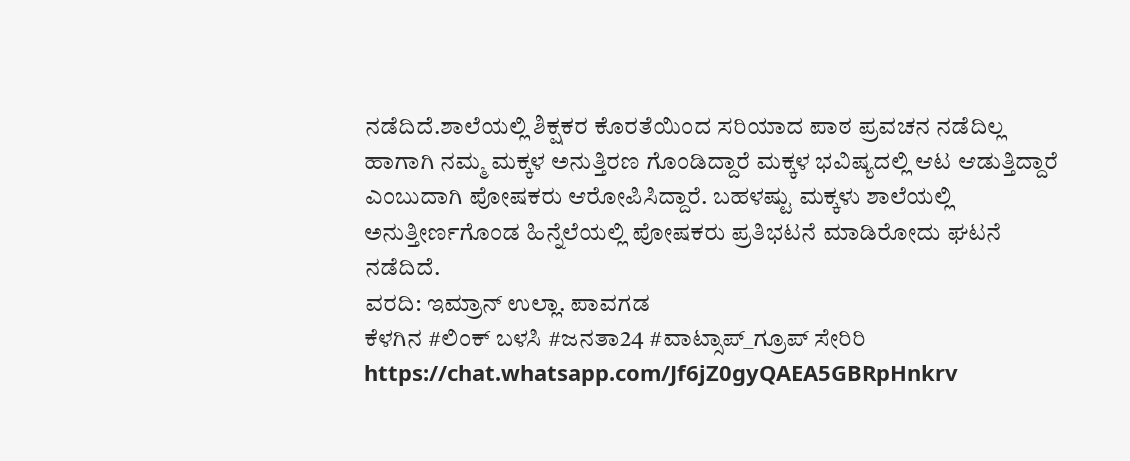ನಡೆದಿದೆ.ಶಾಲೆಯಲ್ಲಿ ಶಿಕ್ಷಕರ ಕೊರತೆಯಿಂದ ಸರಿಯಾದ ಪಾಠ ಪ್ರವಚನ ನಡೆದಿಲ್ಲ ಹಾಗಾಗಿ ನಮ್ಮ ಮಕ್ಕಳ ಅನುತ್ತಿರಣ ಗೊಂಡಿದ್ದಾರೆ ಮಕ್ಕಳ ಭವಿಷ್ಯದಲ್ಲಿ ಆಟ ಆಡುತ್ತಿದ್ದಾರೆ ಎಂಬುದಾಗಿ ಪೋಷಕರು ಆರೋಪಿಸಿದ್ದಾರೆ. ಬಹಳಷ್ಟು ಮಕ್ಕಳು ಶಾಲೆಯಲ್ಲಿ ಅನುತ್ತೀರ್ಣಗೊಂಡ ಹಿನ್ನೆಲೆಯಲ್ಲಿ ಪೋಷಕರು ಪ್ರತಿಭಟನೆ ಮಾಡಿರೋದು ಘಟನೆ ನಡೆದಿದೆ.
ವರದಿ: ಇಮ್ರಾನ್ ಉಲ್ಲಾ. ಪಾವಗಡ
ಕೆಳಗಿನ #ಲಿಂಕ್ ಬಳಸಿ #ಜನತಾ24 #ವಾಟ್ಸಾಪ್_ಗ್ರೂಪ್ ಸೇರಿರಿ https://chat.whatsapp.com/Jf6jZ0gyQAEA5GBRpHnkrv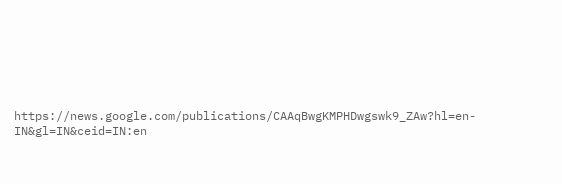https://news.google.com/publications/CAAqBwgKMPHDwgswk9_ZAw?hl=en-IN&gl=IN&ceid=IN:en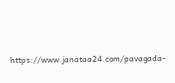https://www.janataa24.com/pavagada-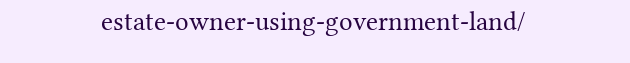estate-owner-using-government-land/